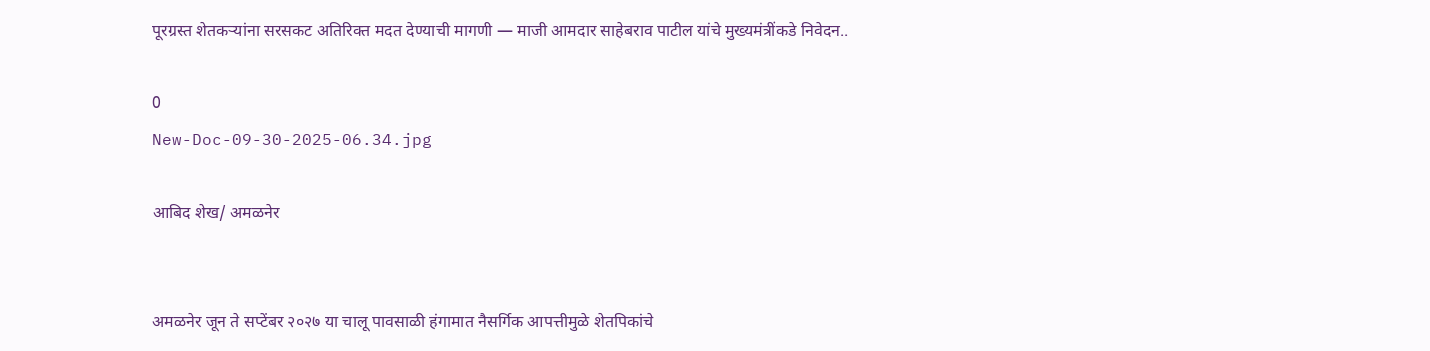पूरग्रस्त शेतकऱ्यांना सरसकट अतिरिक्त मदत देण्याची मागणी — माजी आमदार साहेबराव पाटील यांचे मुख्यमंत्रींकडे निवेदन..

0
New-Doc-09-30-2025-06.34.jpg

आबिद शेख/ अमळनेर


अमळनेर जून ते सप्टेंबर २०२७ या चालू पावसाळी हंगामात नैसर्गिक आपत्तीमुळे शेतपिकांचे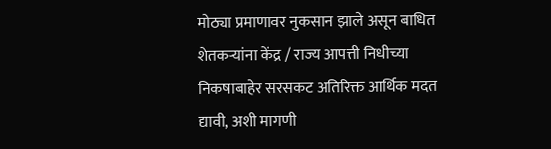मोठ्या प्रमाणावर नुकसान झाले असून बाधित शेतकऱ्यांना केंद्र / राज्य आपत्ती निधीच्या निकषाबाहेर सरसकट अतिरिक्त आर्थिक मदत द्यावी, अशी मागणी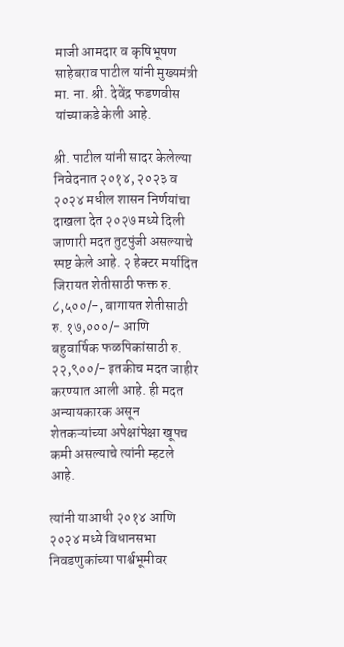माजी आमदार व कृषिभूषण साहेबराव पाटील यांनी मुख्यमंत्री मा. ना. श्री. देवेंद्र फडणवीस यांच्याकडे केली आहे.

श्री. पाटील यांनी सादर केलेल्या निवेदनात २०१४, २०२३ व २०२४ मधील शासन निर्णयांचा दाखला देत २०२७ मध्ये दिली जाणारी मदत तुटपुंजी असल्याचे स्पष्ट केले आहे. २ हेक्टर मर्यादित जिरायत शेतीसाठी फक्त रु. ८,५००/-, बागायत शेतीसाठी रु. १७,०००/- आणि बहुवार्षिक फळपिकांसाठी रु. २२,९००/- इतकीच मदत जाहीर करण्यात आली आहे. ही मदत अन्यायकारक असून शेतकऱ्यांच्या अपेक्षांपेक्षा खूपच कमी असल्याचे त्यांनी म्हटले आहे.

त्यांनी याआधी २०१४ आणि २०२४ मध्ये विधानसभा निवडणुकांच्या पार्श्वभूमीवर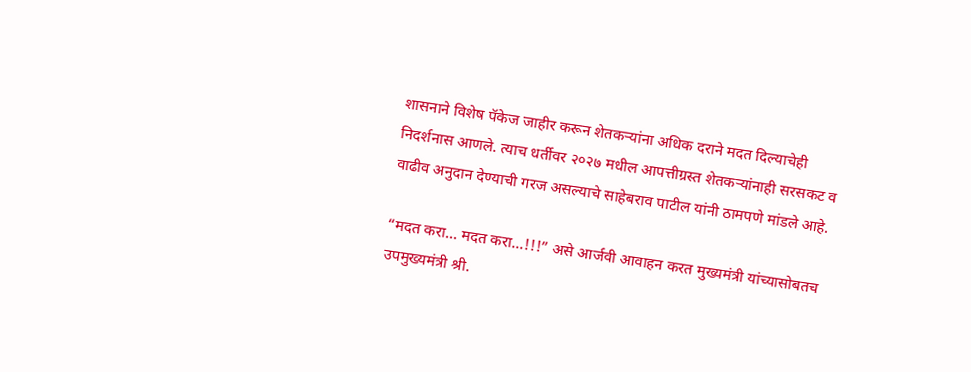शासनाने विशेष पॅकेज जाहीर करून शेतकऱ्यांना अधिक दराने मदत दिल्याचेही निदर्शनास आणले. त्याच धर्तीवर २०२७ मधील आपत्तीग्रस्त शेतकऱ्यांनाही सरसकट व वाढीव अनुदान देण्याची गरज असल्याचे साहेबराव पाटील यांनी ठामपणे मांडले आहे.

“मदत करा… मदत करा…!!!” असे आर्जवी आवाहन करत मुख्यमंत्री यांच्यासोबतच उपमुख्यमंत्री श्री.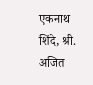एकनाथ शिंदे, श्री. अजित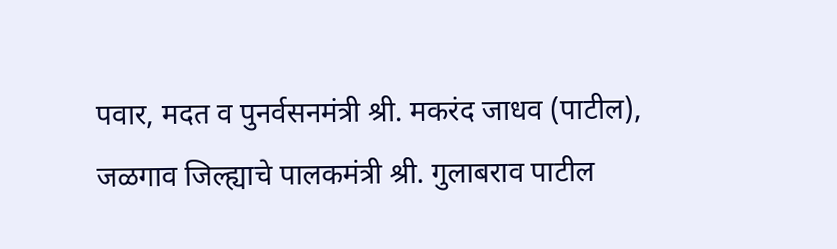पवार, मदत व पुनर्वसनमंत्री श्री. मकरंद जाधव (पाटील), जळगाव जिल्ह्याचे पालकमंत्री श्री. गुलाबराव पाटील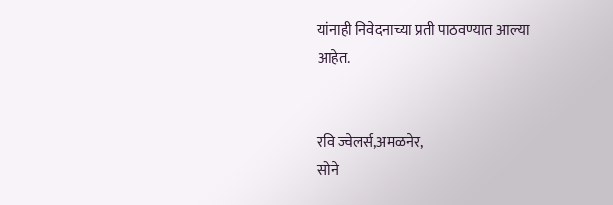यांनाही निवेदनाच्या प्रती पाठवण्यात आल्या आहेत.


रवि ज्वेलर्स,अमळनेर,
सोने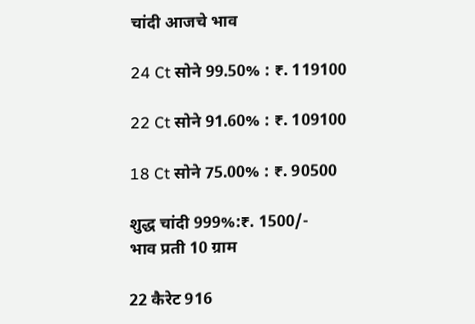चांदी आजचे भाव

24 Ct सोने 99.50% : ₹. 119100

22 Ct सोने 91.60% : ₹. 109100

18 Ct सोने 75.00% : ₹. 90500

शुद्ध चांदी 999%:₹. 1500/-
भाव प्रती 10 ग्राम

22 कैरेट 916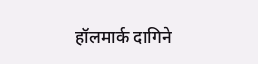हॉलमार्क दागिने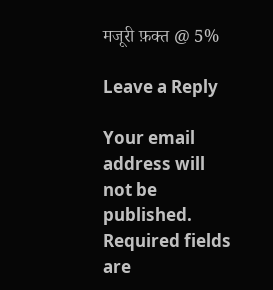मजूरी फ़क्त @ 5%

Leave a Reply

Your email address will not be published. Required fields are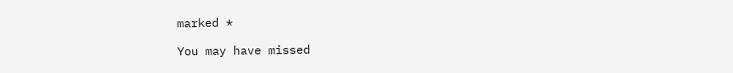marked *

You may have missed